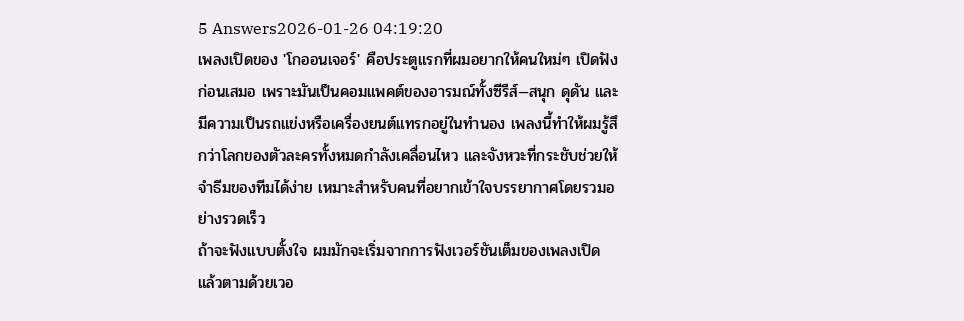5 Answers2026-01-26 04:19:20
เพลงเปิดของ 'โกออนเจอร์' คือประตูแรกที่ผมอยากให้คนใหม่ๆ เปิดฟังก่อนเสมอ เพราะมันเป็นคอมแพคต์ของอารมณ์ทั้งซีรีส์—สนุก ดุดัน และมีความเป็นรถแข่งหรือเครื่องยนต์แทรกอยู่ในทำนอง เพลงนี้ทำให้ผมรู้สึกว่าโลกของตัวละครทั้งหมดกำลังเคลื่อนไหว และจังหวะที่กระชับช่วยให้จำธีมของทีมได้ง่าย เหมาะสำหรับคนที่อยากเข้าใจบรรยากาศโดยรวมอย่างรวดเร็ว
ถ้าจะฟังแบบตั้งใจ ผมมักจะเริ่มจากการฟังเวอร์ชันเต็มของเพลงเปิด แล้วตามด้วยเวอ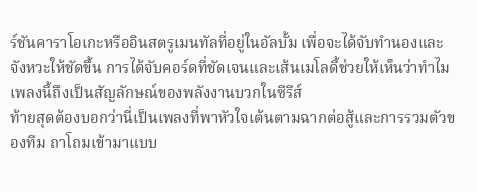ร์ชันคาราโอเกะหรืออินสตรูเมนทัลที่อยู่ในอัลบั้ม เพื่อจะได้จับทำนองและจังหวะให้ชัดขึ้น การได้จับคอร์ดที่ชัดเจนและเส้นเมโลดี้ช่วยให้เห็นว่าทำไมเพลงนี้ถึงเป็นสัญลักษณ์ของพลังงานบวกในซีรีส์
ท้ายสุดต้องบอกว่านี่เป็นเพลงที่พาหัวใจเต้นตามฉากต่อสู้และการรวมตัวของทีม ถาโถมเข้ามาแบบ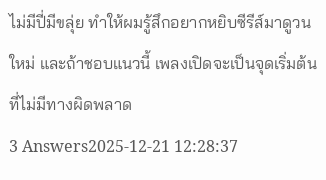ไม่มีปี่มีขลุ่ย ทำให้ผมรู้สึกอยากหยิบซีรีส์มาดูวนใหม่ และถ้าชอบแนวนี้ เพลงเปิดจะเป็นจุดเริ่มต้นที่ไม่มีทางผิดพลาด
3 Answers2025-12-21 12:28:37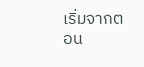เริ่มจากตอน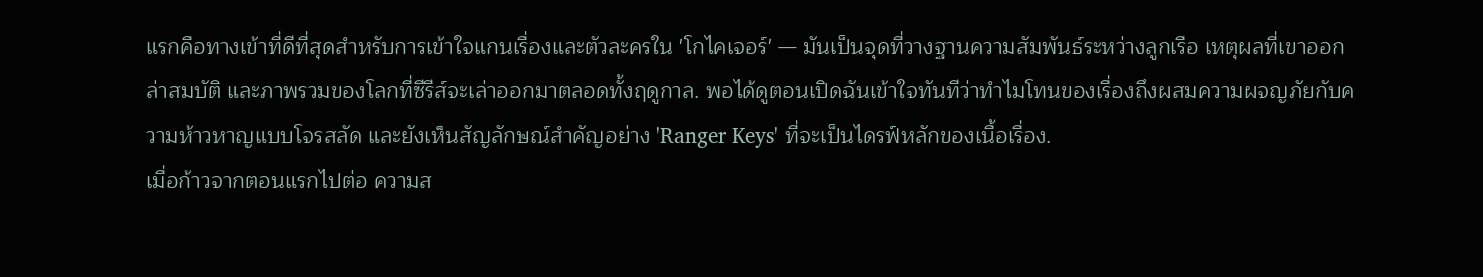แรกคือทางเข้าที่ดีที่สุดสำหรับการเข้าใจแกนเรื่องและตัวละครใน 'โกไคเจอร์' — มันเป็นจุดที่วางฐานความสัมพันธ์ระหว่างลูกเรือ เหตุผลที่เขาออกล่าสมบัติ และภาพรวมของโลกที่ซีรีส์จะเล่าออกมาตลอดทั้งฤดูกาล. พอได้ดูตอนเปิดฉันเข้าใจทันทีว่าทำไมโทนของเรื่องถึงผสมความผจญภัยกับความห้าวหาญแบบโจรสลัด และยังเห็นสัญลักษณ์สำคัญอย่าง 'Ranger Keys' ที่จะเป็นไดรฟ์หลักของเนื้อเรื่อง.
เมื่อก้าวจากตอนแรกไปต่อ ความส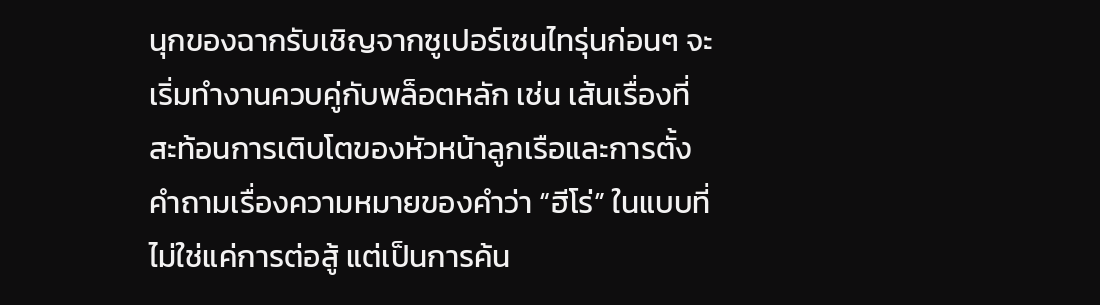นุกของฉากรับเชิญจากซูเปอร์เซนไทรุ่นก่อนๆ จะเริ่มทำงานควบคู่กับพล็อตหลัก เช่น เส้นเรื่องที่สะท้อนการเติบโตของหัวหน้าลูกเรือและการตั้งคำถามเรื่องความหมายของคำว่า “ฮีโร่” ในแบบที่ไม่ใช่แค่การต่อสู้ แต่เป็นการค้น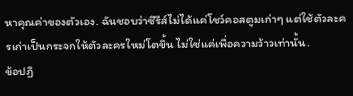หาคุณค่าของตัวเอง. ฉันชอบว่าซีรีส์ไม่ได้แค่โชว์คอสตูมเก่าๆ แต่ใช้ตัวละครเก่าเป็นกระจกให้ตัวละครใหม่โตขึ้น ไม่ใช่แค่เพื่อความว้าวเท่านั้น.
ข้อปฏิ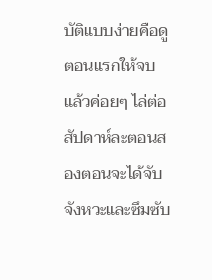บัติแบบง่ายคือดูตอนแรกให้จบ แล้วค่อยๆ ไล่ต่อสัปดาห์ละตอนสองตอนจะได้จับจังหวะและซึมซับ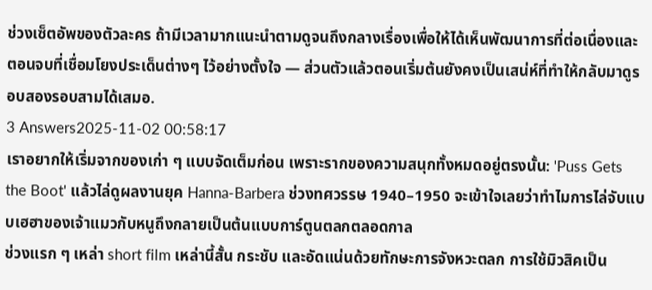ช่วงเซ็ตอัพของตัวละคร ถ้ามีเวลามากแนะนำตามดูจนถึงกลางเรื่องเพื่อให้ได้เห็นพัฒนาการที่ต่อเนื่องและตอนจบที่เชื่อมโยงประเด็นต่างๆ ไว้อย่างตั้งใจ — ส่วนตัวแล้วตอนเริ่มต้นยังคงเป็นเสน่ห์ที่ทำให้กลับมาดูรอบสองรอบสามได้เสมอ.
3 Answers2025-11-02 00:58:17
เราอยากให้เริ่มจากของเก่า ๆ แบบจัดเต็มก่อน เพราะรากของความสนุกทั้งหมดอยู่ตรงนั้น: 'Puss Gets the Boot' แล้วไล่ดูผลงานยุค Hanna-Barbera ช่วงทศวรรษ 1940–1950 จะเข้าใจเลยว่าทำไมการไล่จับแบบเฮฮาของเจ้าแมวกับหนูถึงกลายเป็นต้นแบบการ์ตูนตลกตลอดกาล
ช่วงแรก ๆ เหล่า short film เหล่านี้สั้น กระชับ และอัดแน่นด้วยทักษะการจังหวะตลก การใช้มิวสิคเป็น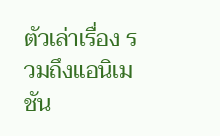ตัวเล่าเรื่อง รวมถึงแอนิเมชัน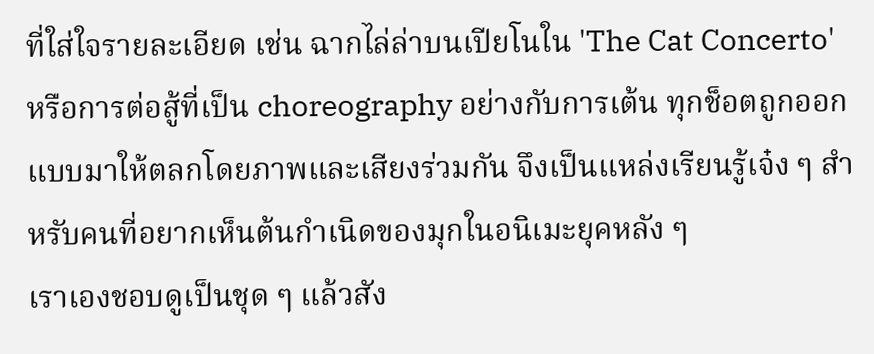ที่ใส่ใจรายละเอียด เช่น ฉากไล่ล่าบนเปียโนใน 'The Cat Concerto' หรือการต่อสู้ที่เป็น choreography อย่างกับการเต้น ทุกช็อตถูกออกแบบมาให้ตลกโดยภาพและเสียงร่วมกัน จึงเป็นแหล่งเรียนรู้เจ๋ง ๆ สำหรับคนที่อยากเห็นต้นกำเนิดของมุกในอนิเมะยุคหลัง ๆ
เราเองชอบดูเป็นชุด ๆ แล้วสัง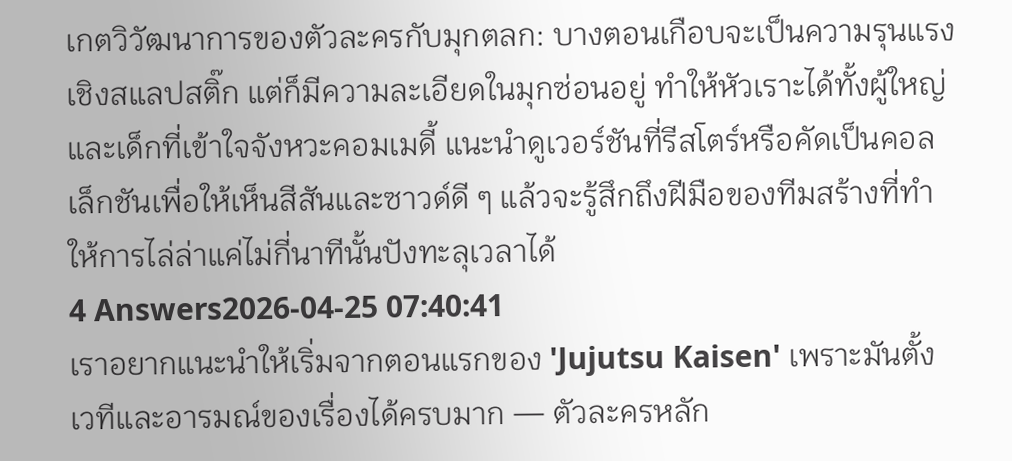เกตวิวัฒนาการของตัวละครกับมุกตลก: บางตอนเกือบจะเป็นความรุนแรงเชิงสแลปสติ๊ก แต่ก็มีความละเอียดในมุกซ่อนอยู่ ทำให้หัวเราะได้ทั้งผู้ใหญ่และเด็กที่เข้าใจจังหวะคอมเมดี้ แนะนำดูเวอร์ชันที่รีสโตร์หรือคัดเป็นคอลเล็กชันเพื่อให้เห็นสีสันและซาวด์ดี ๆ แล้วจะรู้สึกถึงฝีมือของทีมสร้างที่ทำให้การไล่ล่าแค่ไม่กี่นาทีนั้นปังทะลุเวลาได้
4 Answers2026-04-25 07:40:41
เราอยากแนะนำให้เริ่มจากตอนแรกของ 'Jujutsu Kaisen' เพราะมันตั้งเวทีและอารมณ์ของเรื่องได้ครบมาก — ตัวละครหลัก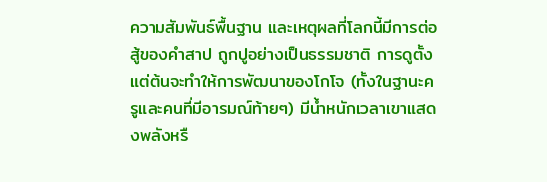ความสัมพันธ์พื้นฐาน และเหตุผลที่โลกนี้มีการต่อสู้ของคำสาป ถูกปูอย่างเป็นธรรมชาติ การดูตั้งแต่ต้นจะทำให้การพัฒนาของโกโจ (ทั้งในฐานะครูและคนที่มีอารมณ์ท้ายๆ) มีน้ำหนักเวลาเขาแสดงพลังหรื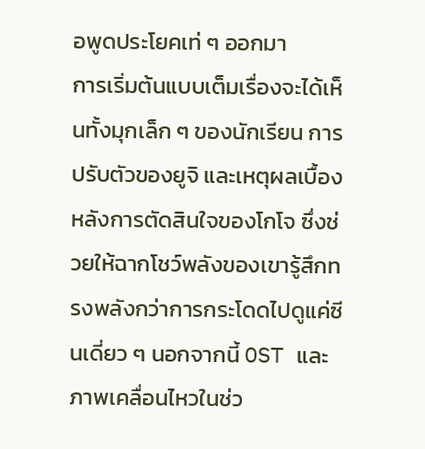อพูดประโยคเท่ ๆ ออกมา
การเริ่มต้นแบบเต็มเรื่องจะได้เห็นทั้งมุกเล็ก ๆ ของนักเรียน การปรับตัวของยูจิ และเหตุผลเบื้องหลังการตัดสินใจของโกโจ ซึ่งช่วยให้ฉากโชว์พลังของเขารู้สึกทรงพลังกว่าการกระโดดไปดูแค่ซีนเดี่ยว ๆ นอกจากนี้ OST และภาพเคลื่อนไหวในช่ว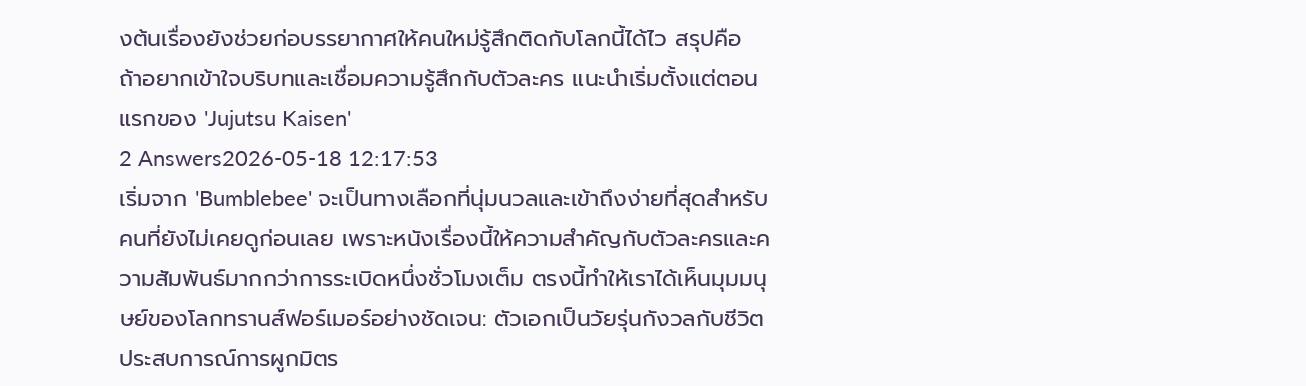งต้นเรื่องยังช่วยก่อบรรยากาศให้คนใหม่รู้สึกติดกับโลกนี้ได้ไว สรุปคือ ถ้าอยากเข้าใจบริบทและเชื่อมความรู้สึกกับตัวละคร แนะนำเริ่มตั้งแต่ตอนแรกของ 'Jujutsu Kaisen'
2 Answers2026-05-18 12:17:53
เริ่มจาก 'Bumblebee' จะเป็นทางเลือกที่นุ่มนวลและเข้าถึงง่ายที่สุดสำหรับคนที่ยังไม่เคยดูก่อนเลย เพราะหนังเรื่องนี้ให้ความสำคัญกับตัวละครและความสัมพันธ์มากกว่าการระเบิดหนึ่งชั่วโมงเต็ม ตรงนี้ทำให้เราได้เห็นมุมมนุษย์ของโลกทรานส์ฟอร์เมอร์อย่างชัดเจน: ตัวเอกเป็นวัยรุ่นกังวลกับชีวิต ประสบการณ์การผูกมิตร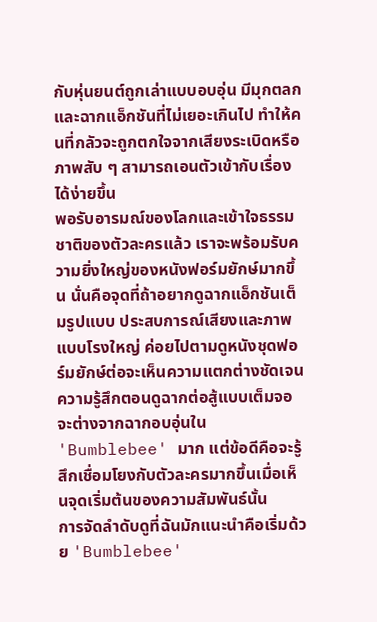กับหุ่นยนต์ถูกเล่าแบบอบอุ่น มีมุกตลกและฉากแอ็กชันที่ไม่เยอะเกินไป ทำให้คนที่กลัวจะถูกตกใจจากเสียงระเบิดหรือภาพสับ ๆ สามารถเอนตัวเข้ากับเรื่องได้ง่ายขึ้น
พอรับอารมณ์ของโลกและเข้าใจธรรมชาติของตัวละครแล้ว เราจะพร้อมรับความยิ่งใหญ่ของหนังฟอร์มยักษ์มากขึ้น นั่นคือจุดที่ถ้าอยากดูฉากแอ็กชันเต็มรูปแบบ ประสบการณ์เสียงและภาพแบบโรงใหญ่ ค่อยไปตามดูหนังชุดฟอร์มยักษ์ต่อจะเห็นความแตกต่างชัดเจน ความรู้สึกตอนดูฉากต่อสู้แบบเต็มจอจะต่างจากฉากอบอุ่นใน 'Bumblebee' มาก แต่ข้อดีคือจะรู้สึกเชื่อมโยงกับตัวละครมากขึ้นเมื่อเห็นจุดเริ่มต้นของความสัมพันธ์นั้น
การจัดลำดับดูที่ฉันมักแนะนำคือเริ่มด้วย 'Bumblebee'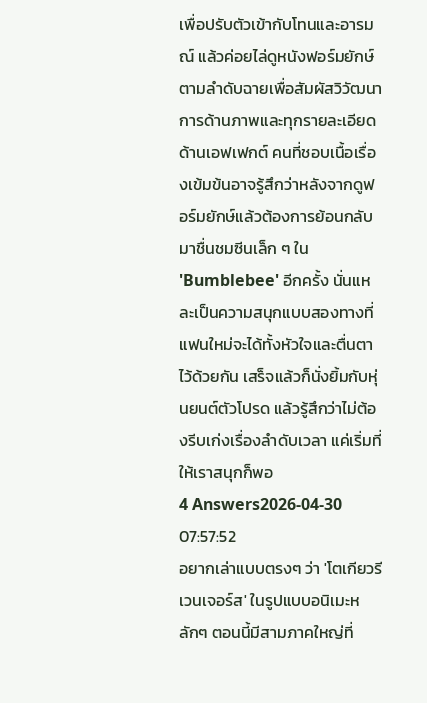เพื่อปรับตัวเข้ากับโทนและอารมณ์ แล้วค่อยไล่ดูหนังฟอร์มยักษ์ตามลำดับฉายเพื่อสัมผัสวิวัฒนาการด้านภาพและทุกรายละเอียดด้านเอฟเฟกต์ คนที่ชอบเนื้อเรื่องเข้มข้นอาจรู้สึกว่าหลังจากดูฟอร์มยักษ์แล้วต้องการย้อนกลับมาชื่นชมซีนเล็ก ๆ ใน 'Bumblebee' อีกครั้ง นั่นแหละเป็นความสนุกแบบสองทางที่แฟนใหม่จะได้ทั้งหัวใจและตื่นตาไว้ด้วยกัน เสร็จแล้วก็นั่งยิ้มกับหุ่นยนต์ตัวโปรด แล้วรู้สึกว่าไม่ต้องรีบเก่งเรื่องลำดับเวลา แค่เริ่มที่ให้เราสนุกก็พอ
4 Answers2026-04-30 07:57:52
อยากเล่าแบบตรงๆ ว่า 'โตเกียวรีเวนเจอร์ส' ในรูปแบบอนิเมะหลักๆ ตอนนี้มีสามภาคใหญ่ที่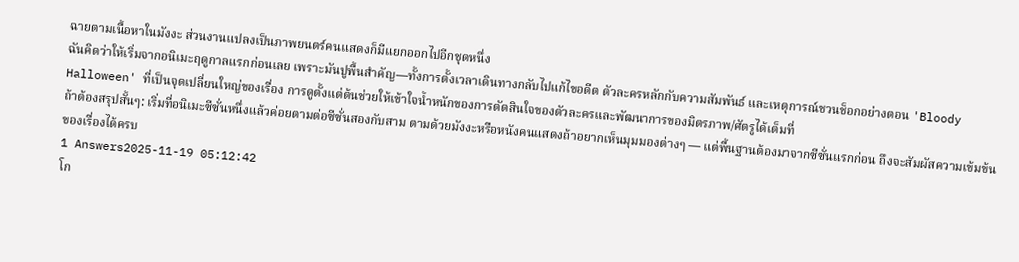ฉายตามเนื้อหาในมังงะ ส่วนงานแปลงเป็นภาพยนตร์คนแสดงก็มีแยกออกไปอีกชุดหนึ่ง
ฉันคิดว่าให้เริ่มจากอนิเมะฤดูกาลแรกก่อนเลย เพราะมันปูพื้นสำคัญ—ทั้งการตั้งเวลาเดินทางกลับไปแก้ไขอดีต ตัวละครหลักกับความสัมพันธ์ และเหตุการณ์ชวนช็อกอย่างตอน 'Bloody Halloween' ที่เป็นจุดเปลี่ยนใหญ่ของเรื่อง การดูตั้งแต่ต้นช่วยให้เข้าใจน้ำหนักของการตัดสินใจของตัวละครและพัฒนาการของมิตรภาพ/ศัตรูได้เต็มที่
ถ้าต้องสรุปสั้นๆ: เริ่มที่อนิเมะซีซั่นหนึ่งแล้วค่อยตามต่อซีซั่นสองกับสาม ตามด้วยมังงะหรือหนังคนแสดงถ้าอยากเห็นมุมมองต่างๆ — แต่พื้นฐานต้องมาจากซีซั่นแรกก่อน ถึงจะสัมผัสความเข้มข้นของเรื่องได้ครบ
1 Answers2025-11-19 05:12:42
โก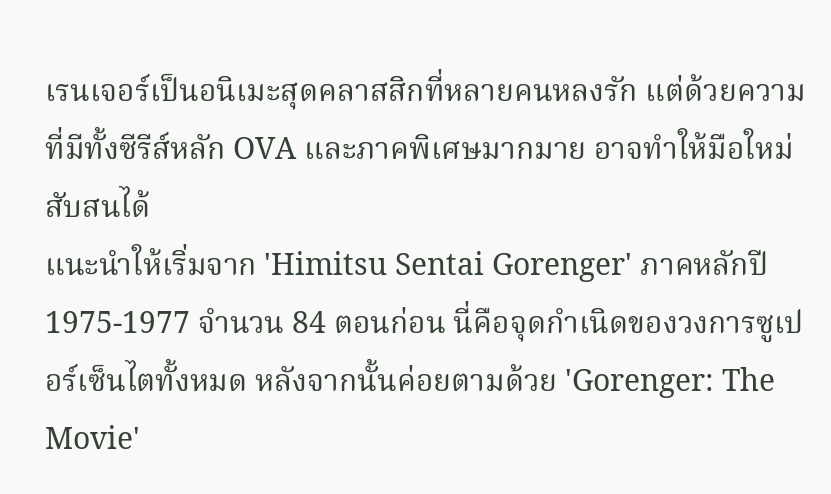เรนเจอร์เป็นอนิเมะสุดคลาสสิกที่หลายคนหลงรัก แต่ด้วยความที่มีทั้งซีรีส์หลัก OVA และภาคพิเศษมากมาย อาจทำให้มือใหม่สับสนได้
แนะนำให้เริ่มจาก 'Himitsu Sentai Gorenger' ภาคหลักปี 1975-1977 จำนวน 84 ตอนก่อน นี่คือจุดกำเนิดของวงการซูเปอร์เซ็นไตทั้งหมด หลังจากนั้นค่อยตามด้วย 'Gorenger: The Movie'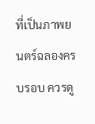ที่เป็นภาพยนตร์ฉลองครบรอบ ควรดู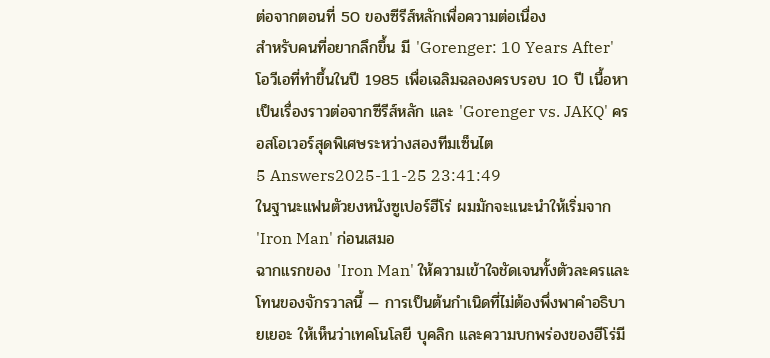ต่อจากตอนที่ 50 ของซีรีส์หลักเพื่อความต่อเนื่อง
สำหรับคนที่อยากลึกขึ้น มี 'Gorenger: 10 Years After' โอวีเอที่ทำขึ้นในปี 1985 เพื่อเฉลิมฉลองครบรอบ 10 ปี เนื้อหาเป็นเรื่องราวต่อจากซีรีส์หลัก และ 'Gorenger vs. JAKQ' ครอสโอเวอร์สุดพิเศษระหว่างสองทีมเซ็นไต
5 Answers2025-11-25 23:41:49
ในฐานะแฟนตัวยงหนังซูเปอร์ฮีโร่ ผมมักจะแนะนำให้เริ่มจาก 'Iron Man' ก่อนเสมอ
ฉากแรกของ 'Iron Man' ให้ความเข้าใจชัดเจนทั้งตัวละครและโทนของจักรวาลนี้ — การเป็นต้นกำเนิดที่ไม่ต้องพึ่งพาคำอธิบายเยอะ ให้เห็นว่าเทคโนโลยี บุคลิก และความบกพร่องของฮีโร่มี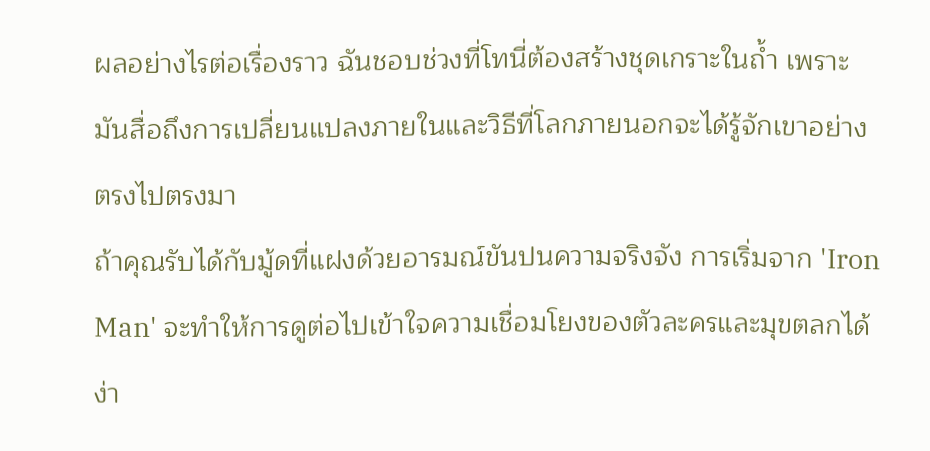ผลอย่างไรต่อเรื่องราว ฉันชอบช่วงที่โทนี่ต้องสร้างชุดเกราะในถ้ำ เพราะมันสื่อถึงการเปลี่ยนแปลงภายในและวิธีที่โลกภายนอกจะได้รู้จักเขาอย่างตรงไปตรงมา
ถ้าคุณรับได้กับมู้ดที่แฝงด้วยอารมณ์ขันปนความจริงจัง การเริ่มจาก 'Iron Man' จะทำให้การดูต่อไปเข้าใจความเชื่อมโยงของตัวละครและมุขตลกได้ง่า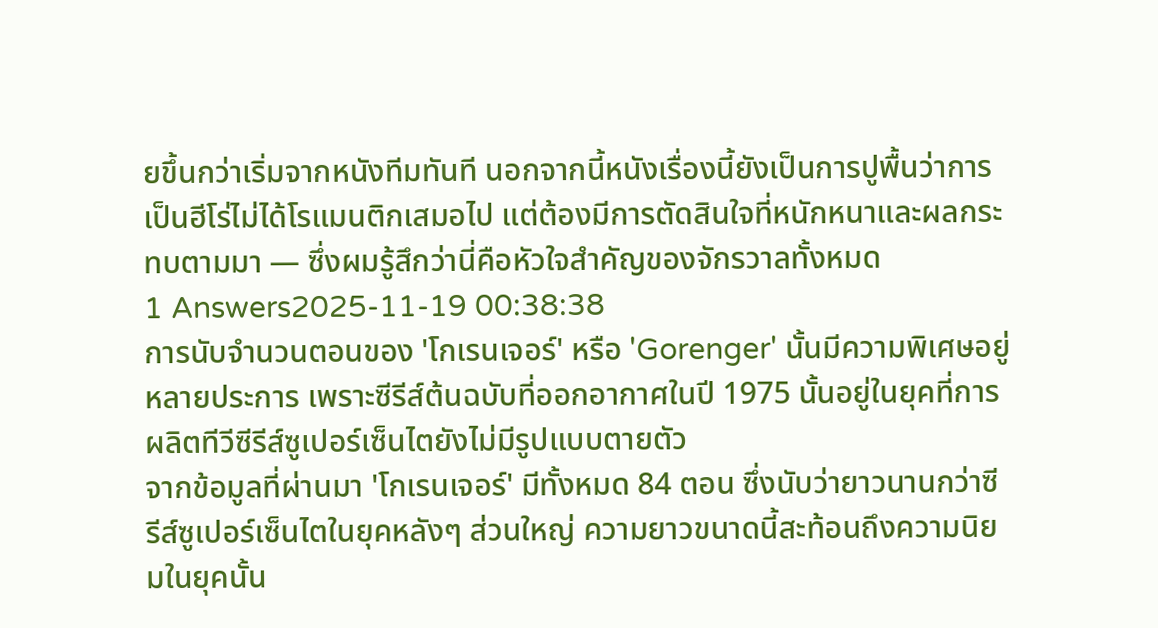ยขึ้นกว่าเริ่มจากหนังทีมทันที นอกจากนี้หนังเรื่องนี้ยังเป็นการปูพื้นว่าการเป็นฮีโร่ไม่ได้โรแมนติกเสมอไป แต่ต้องมีการตัดสินใจที่หนักหนาและผลกระทบตามมา — ซึ่งผมรู้สึกว่านี่คือหัวใจสำคัญของจักรวาลทั้งหมด
1 Answers2025-11-19 00:38:38
การนับจำนวนตอนของ 'โกเรนเจอร์' หรือ 'Gorenger' นั้นมีความพิเศษอยู่หลายประการ เพราะซีรีส์ต้นฉบับที่ออกอากาศในปี 1975 นั้นอยู่ในยุคที่การผลิตทีวีซีรีส์ซูเปอร์เซ็นไตยังไม่มีรูปแบบตายตัว
จากข้อมูลที่ผ่านมา 'โกเรนเจอร์' มีทั้งหมด 84 ตอน ซึ่งนับว่ายาวนานกว่าซีรีส์ซูเปอร์เซ็นไตในยุคหลังๆ ส่วนใหญ่ ความยาวขนาดนี้สะท้อนถึงความนิยมในยุคนั้น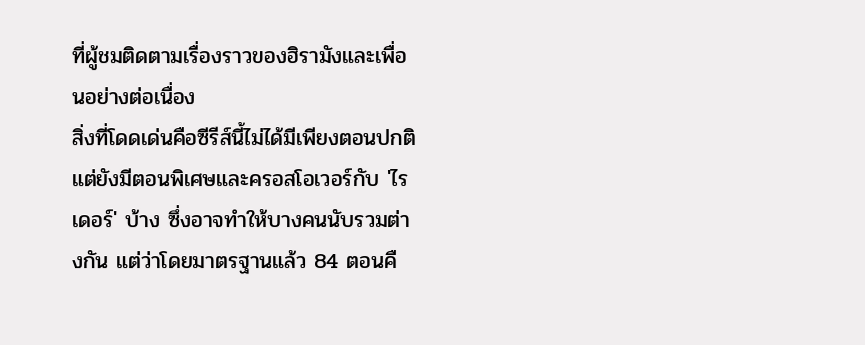ที่ผู้ชมติดตามเรื่องราวของฮิรามังและเพื่อนอย่างต่อเนื่อง
สิ่งที่โดดเด่นคือซีรีส์นี้ไม่ได้มีเพียงตอนปกติ แต่ยังมีตอนพิเศษและครอสโอเวอร์กับ 'ไรเดอร์' บ้าง ซึ่งอาจทำให้บางคนนับรวมต่างกัน แต่ว่าโดยมาตรฐานแล้ว 84 ตอนคื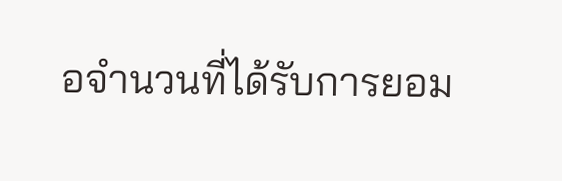อจำนวนที่ได้รับการยอม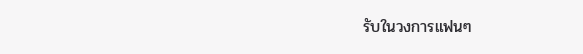รับในวงการแฟนๆ